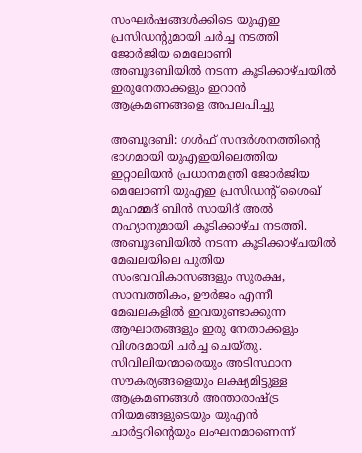സംഘർഷങ്ങൾക്കിടെ യുഎഇ പ്രസിഡന്റുമായി ചർച്ച നടത്തി ജോർജിയ മെലോണി
അബൂദബിയിൽ നടന്ന കൂടിക്കാഴ്ചയിൽ ഇരുനേതാക്കളും ഇറാൻ ആക്രമണങ്ങളെ അപലപിച്ചു

അബൂദബി: ഗൾഫ് സന്ദർശനത്തിന്റെ ഭാഗമായി യുഎഇയിലെത്തിയ ഇറ്റാലിയൻ പ്രധാനമന്ത്രി ജോർജിയ മെലോണി യുഎഇ പ്രസിഡന്റ് ശൈഖ് മുഹമ്മദ് ബിൻ സായിദ് അൽ നഹ്യാനുമായി കൂടിക്കാഴ്ച നടത്തി. അബൂദബിയിൽ നടന്ന കൂടിക്കാഴ്ചയിൽ മേഖലയിലെ പുതിയ സംഭവവികാസങ്ങളും സുരക്ഷ, സാമ്പത്തികം, ഊർജം എന്നീ മേഖലകളിൽ ഇവയുണ്ടാക്കുന്ന ആഘാതങ്ങളും ഇരു നേതാക്കളും വിശദമായി ചർച്ച ചെയ്തു.
സിവിലിയന്മാരെയും അടിസ്ഥാന സൗകര്യങ്ങളെയും ലക്ഷ്യമിട്ടുള്ള ആക്രമണങ്ങൾ അന്താരാഷ്ട്ര നിയമങ്ങളുടെയും യുഎൻ ചാർട്ടറിൻ്റെയും ലംഘനമാണെന്ന്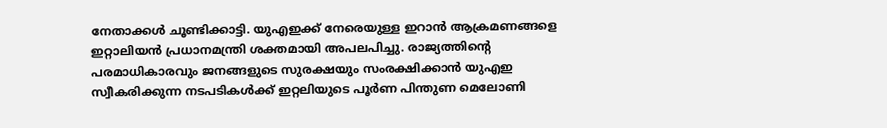നേതാക്കൾ ചൂണ്ടിക്കാട്ടി. യുഎഇക്ക് നേരെയുള്ള ഇറാൻ ആക്രമണങ്ങളെ ഇറ്റാലിയൻ പ്രധാനമന്ത്രി ശക്തമായി അപലപിച്ചു. രാജ്യത്തിൻ്റെ പരമാധികാരവും ജനങ്ങളുടെ സുരക്ഷയും സംരക്ഷിക്കാൻ യുഎഇ സ്വീകരിക്കുന്ന നടപടികൾക്ക് ഇറ്റലിയുടെ പൂർണ പിന്തുണ മെലോണി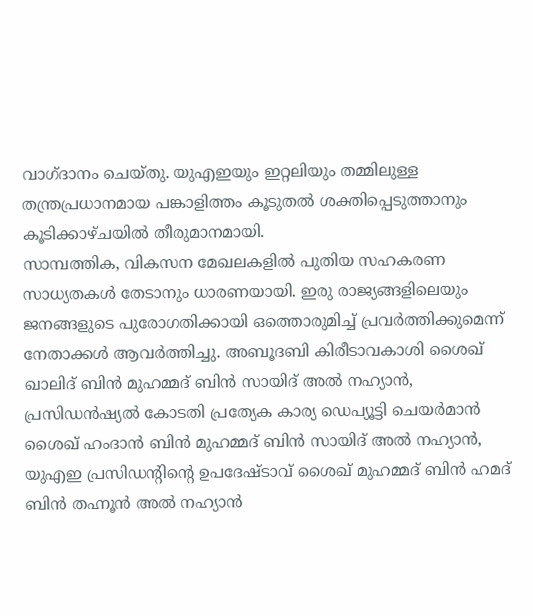വാഗ്ദാനം ചെയ്തു. യുഎഇയും ഇറ്റലിയും തമ്മിലുള്ള തന്ത്രപ്രധാനമായ പങ്കാളിത്തം കൂടുതൽ ശക്തിപ്പെടുത്താനും കൂടിക്കാഴ്ചയിൽ തീരുമാനമായി.
സാമ്പത്തിക, വികസന മേഖലകളിൽ പുതിയ സഹകരണ സാധ്യതകൾ തേടാനും ധാരണയായി. ഇരു രാജ്യങ്ങളിലെയും ജനങ്ങളുടെ പുരോഗതിക്കായി ഒത്തൊരുമിച്ച് പ്രവർത്തിക്കുമെന്ന് നേതാക്കൾ ആവർത്തിച്ചു. അബൂദബി കിരീടാവകാശി ശൈഖ് ഖാലിദ് ബിൻ മുഹമ്മദ് ബിൻ സായിദ് അൽ നഹ്യാൻ, പ്രസിഡൻഷ്യൽ കോടതി പ്രത്യേക കാര്യ ഡെപ്യൂട്ടി ചെയർമാൻ ശൈഖ് ഹംദാൻ ബിൻ മുഹമ്മദ് ബിൻ സായിദ് അൽ നഹ്യാൻ, യുഎഇ പ്രസിഡൻ്റിൻ്റെ ഉപദേഷ്ടാവ് ശൈഖ് മുഹമ്മദ് ബിൻ ഹമദ് ബിൻ തഹ്നൂൻ അൽ നഹ്യാൻ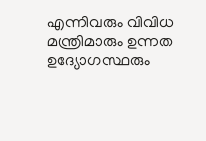എന്നിവരും വിവിധ മന്ത്രിമാരും ഉന്നത ഉദ്യോഗസ്ഥരും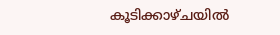കൂടിക്കാഴ്ചയിൽ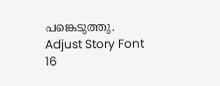പങ്കെടുത്തു.
Adjust Story Font
16